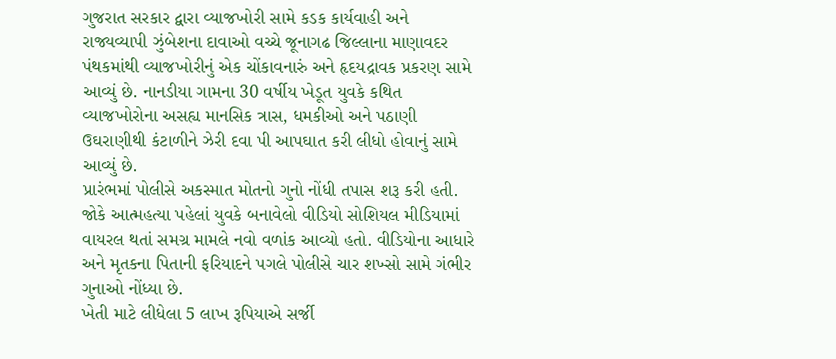ગુજરાત સરકાર દ્વારા વ્યાજખોરી સામે કડક કાર્યવાહી અને રાજ્યવ્યાપી ઝુંબેશના દાવાઓ વચ્ચે જૂનાગઢ જિલ્લાના માણાવદર પંથકમાંથી વ્યાજખોરીનું એક ચોંકાવનારું અને હૃદયદ્રાવક પ્રકરણ સામે આવ્યું છે. નાનડીયા ગામના 30 વર્ષીય ખેડૂત યુવકે કથિત વ્યાજખોરોના અસહ્ય માનસિક ત્રાસ, ધમકીઓ અને પઠાણી ઉઘરાણીથી કંટાળીને ઝેરી દવા પી આપઘાત કરી લીધો હોવાનું સામે આવ્યું છે.
પ્રારંભમાં પોલીસે અકસ્માત મોતનો ગુનો નોંધી તપાસ શરૂ કરી હતી. જોકે આત્મહત્યા પહેલાં યુવકે બનાવેલો વીડિયો સોશિયલ મીડિયામાં વાયરલ થતાં સમગ્ર મામલે નવો વળાંક આવ્યો હતો. વીડિયોના આધારે અને મૃતકના પિતાની ફરિયાદને પગલે પોલીસે ચાર શખ્સો સામે ગંભીર ગુનાઓ નોંધ્યા છે.
ખેતી માટે લીધેલા 5 લાખ રૂપિયાએ સર્જી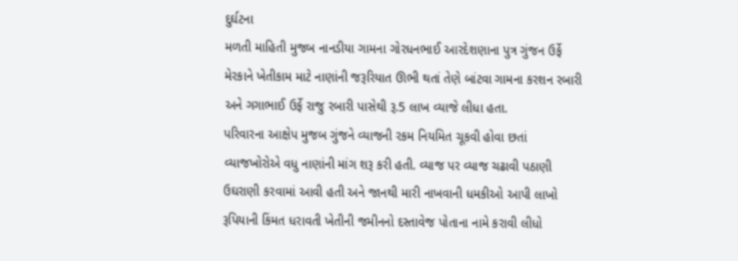દુર્ઘટના
મળતી માહિતી મુજબ નાનડીયા ગામના ગોરધનભાઈ આરદેશણાના પુત્ર ગુંજન ઉર્ફે મેરકાને ખેતીકામ માટે નાણાંની જરૂરિયાત ઊભી થતાં તેણે બાંટવા ગામના કરશન રબારી અને ગગાભાઈ ઉર્ફે રાજુ રબારી પાસેથી રૂ.5 લાખ વ્યાજે લીધા હતા.
પરિવારના આક્ષેપ મુજબ ગુંજને વ્યાજની રકમ નિયમિત ચૂકવી હોવા છતાં વ્યાજખોરોએ વધુ નાણાંની માંગ શરૂ કરી હતી. વ્યાજ પર વ્યાજ ચઢાવી પઠાણી ઉઘરાણી કરવામાં આવી હતી અને જાનથી મારી નાખવાની ધમકીઓ આપી લાખો રૂપિયાની કિંમત ધરાવતી ખેતીની જમીનનો દસ્તાવેજ પોતાના નામે કરાવી લીધો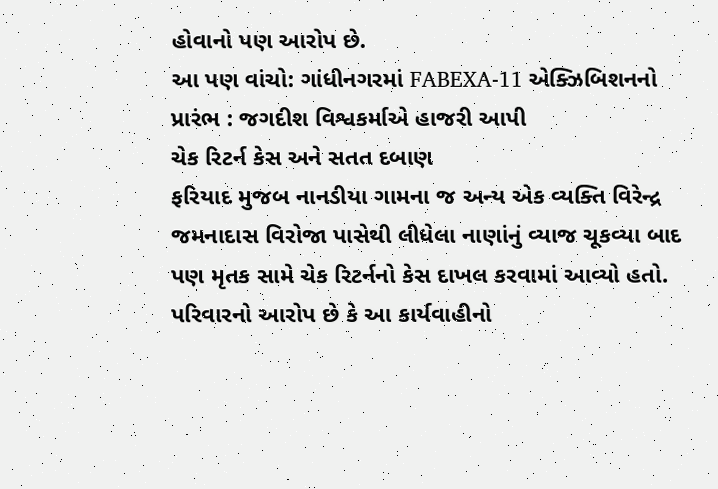હોવાનો પણ આરોપ છે.
આ પણ વાંચો: ગાંધીનગરમાં FABEXA-11 એક્ઝિબિશનનો પ્રારંભ : જગદીશ વિશ્વકર્માએ હાજરી આપી
ચેક રિટર્ન કેસ અને સતત દબાણ
ફરિયાદ મુજબ નાનડીયા ગામના જ અન્ય એક વ્યક્તિ વિરેન્દ્ર જમનાદાસ વિરોજા પાસેથી લીધેલા નાણાંનું વ્યાજ ચૂકવ્યા બાદ પણ મૃતક સામે ચેક રિટર્નનો કેસ દાખલ કરવામાં આવ્યો હતો.
પરિવારનો આરોપ છે કે આ કાર્યવાહીનો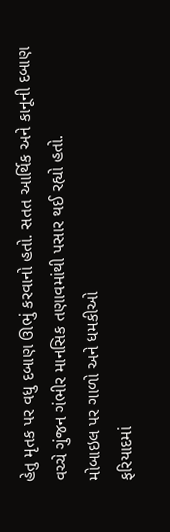હેતુ મૃતક પર વધુ દબાણ ઊભું કરવાનો હતો. સતત આર્થિક અને કાનૂની દબાણ વચ્ચે ગુંજન ગંભીર માનસિક તણાવમાંથી પસાર થઈ રહ્યો હતો.
મોબાઇલ પર ગાળો અને ધમકીઓ
ફરિયાદમાં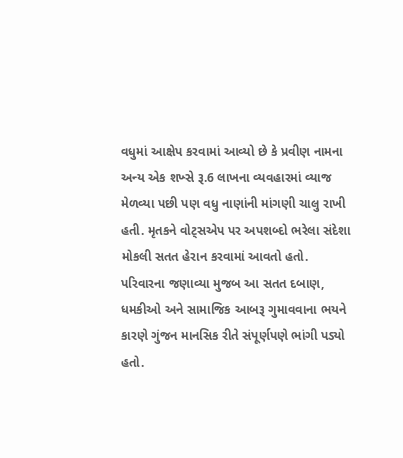વધુમાં આક્ષેપ કરવામાં આવ્યો છે કે પ્રવીણ નામના અન્ય એક શખ્સે રૂ.6 લાખના વ્યવહારમાં વ્યાજ મેળવ્યા પછી પણ વધુ નાણાંની માંગણી ચાલુ રાખી હતી. મૃતકને વોટ્સએપ પર અપશબ્દો ભરેલા સંદેશા મોકલી સતત હેરાન કરવામાં આવતો હતો.
પરિવારના જણાવ્યા મુજબ આ સતત દબાણ, ધમકીઓ અને સામાજિક આબરૂ ગુમાવવાના ભયને કારણે ગુંજન માનસિક રીતે સંપૂર્ણપણે ભાંગી પડ્યો હતો.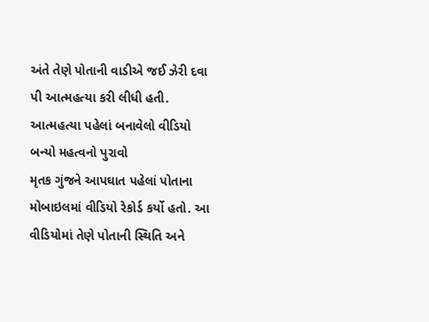અંતે તેણે પોતાની વાડીએ જઈ ઝેરી દવા પી આત્મહત્યા કરી લીધી હતી.
આત્મહત્યા પહેલાં બનાવેલો વીડિયો બન્યો મહત્વનો પુરાવો
મૃતક ગુંજને આપઘાત પહેલાં પોતાના મોબાઇલમાં વીડિયો રેકોર્ડ કર્યો હતો. આ વીડિયોમાં તેણે પોતાની સ્થિતિ અને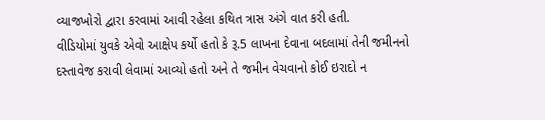વ્યાજખોરો દ્વારા કરવામાં આવી રહેલા કથિત ત્રાસ અંગે વાત કરી હતી.
વીડિયોમાં યુવકે એવો આક્ષેપ કર્યો હતો કે રૂ.5 લાખના દેવાના બદલામાં તેની જમીનનો દસ્તાવેજ કરાવી લેવામાં આવ્યો હતો અને તે જમીન વેચવાનો કોઈ ઇરાદો ન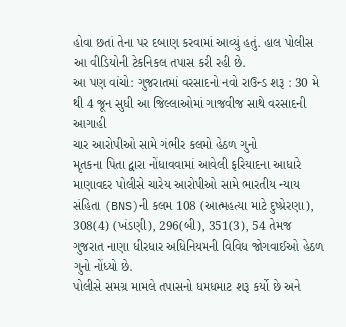હોવા છતાં તેના પર દબાણ કરવામાં આવ્યું હતું. હાલ પોલીસ આ વીડિયોની ટેકનિકલ તપાસ કરી રહી છે.
આ પણ વાંચો: ગુજરાતમાં વરસાદનો નવો રાઉન્ડ શરૂ : 30 મે થી 4 જૂન સુધી આ જિલ્લાઓમાં ગાજવીજ સાથે વરસાદની આગાહી
ચાર આરોપીઓ સામે ગંભીર કલમો હેઠળ ગુનો
મૃતકના પિતા દ્વારા નોંધાવવામાં આવેલી ફરિયાદના આધારે માણાવદર પોલીસે ચારેય આરોપીઓ સામે ભારતીય ન્યાય સંહિતા (BNS)ની કલમ 108 (આત્મહત્યા માટે દુષ્પ્રેરણા), 308(4) (ખંડણી), 296(બી), 351(3), 54 તેમજ ગુજરાત નાણા ધીરધાર અધિનિયમની વિવિધ જોગવાઈઓ હેઠળ ગુનો નોંધ્યો છે.
પોલીસે સમગ્ર મામલે તપાસનો ધમધમાટ શરૂ કર્યો છે અને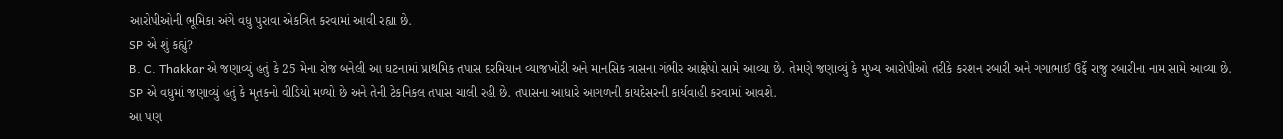આરોપીઓની ભૂમિકા અંગે વધુ પુરાવા એકત્રિત કરવામાં આવી રહ્યા છે.
SP એ શું કહ્યું?
B. C. Thakkar એ જણાવ્યું હતું કે 25 મેના રોજ બનેલી આ ઘટનામાં પ્રાથમિક તપાસ દરમિયાન વ્યાજખોરી અને માનસિક ત્રાસના ગંભીર આક્ષેપો સામે આવ્યા છે. તેમણે જણાવ્યું કે મુખ્ય આરોપીઓ તરીકે કરશન રબારી અને ગગાભાઈ ઉર્ફે રાજુ રબારીના નામ સામે આવ્યા છે.
SP એ વધુમાં જણાવ્યું હતું કે મૃતકનો વીડિયો મળ્યો છે અને તેની ટેકનિકલ તપાસ ચાલી રહી છે. તપાસના આધારે આગળની કાયદેસરની કાર્યવાહી કરવામાં આવશે.
આ પણ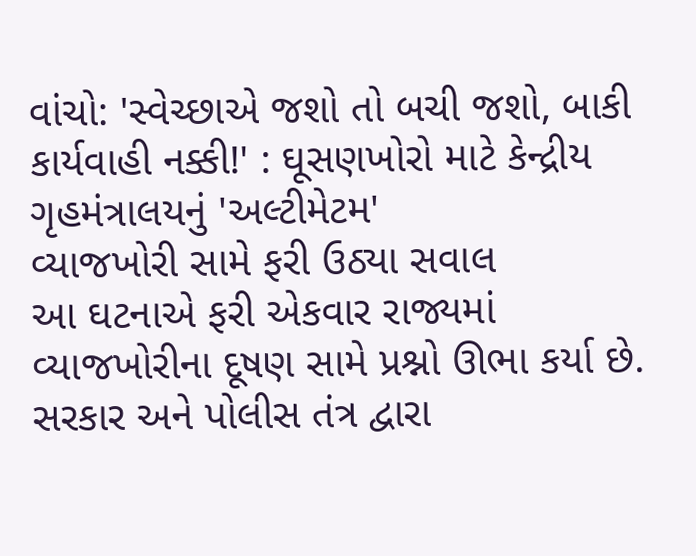વાંચો: 'સ્વેચ્છાએ જશો તો બચી જશો, બાકી કાર્યવાહી નક્કી!' : ઘૂસણખોરો માટે કેન્દ્રીય ગૃહમંત્રાલયનું 'અલ્ટીમેટમ'
વ્યાજખોરી સામે ફરી ઉઠ્યા સવાલ
આ ઘટનાએ ફરી એકવાર રાજ્યમાં વ્યાજખોરીના દૂષણ સામે પ્રશ્નો ઊભા કર્યા છે. સરકાર અને પોલીસ તંત્ર દ્વારા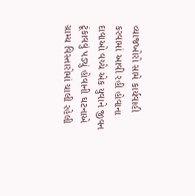વ્યાજખોરો સામે કાર્યવાહી કરવામાં આવી રહી હોવાના દાવાઓ વચ્ચે એક યુવાને જીવન ટૂંકાવવું પડ્યું હોવાની ઘટનાએ ગ્રામ્ય વિસ્તારોમાં ચાલી રહેલી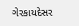ગેરકાયદેસર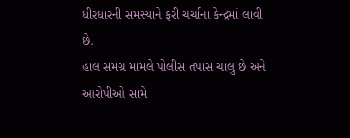ધીરધારની સમસ્યાને ફરી ચર્ચાના કેન્દ્રમાં લાવી છે.
હાલ સમગ્ર મામલે પોલીસ તપાસ ચાલુ છે અને આરોપીઓ સામે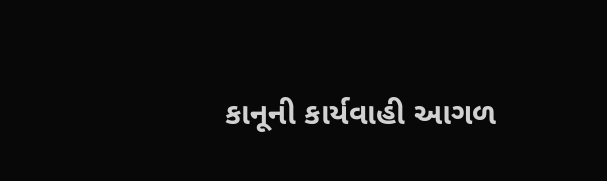કાનૂની કાર્યવાહી આગળ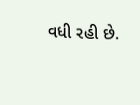વધી રહી છે.